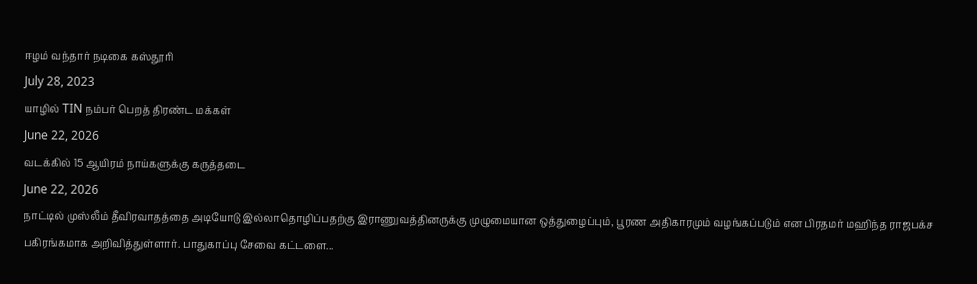ஈழம் வந்தார் நடிகை கஸ்தூரி
July 28, 2023
யாழில் TIN நம்பர் பெறத் திரண்ட மக்கள்
June 22, 2026
வடக்கில் 15 ஆயிரம் நாய்களுக்கு கருத்தடை
June 22, 2026
நாட்டில் முஸ்லீம் தீவிரவாதத்தை அடியோடு இல்லாதொழிப்பதற்கு இராணுவத்தினருக்கு முழுமையான ஒத்துழைப்பும், பூரண அதிகாரமும் வழங்கப்படும் என பிரதமர் மஹிந்த ராஜபக்ச பகிரங்கமாக அறிவித்துள்ளார். பாதுகாப்பு சேவை கட்டளை...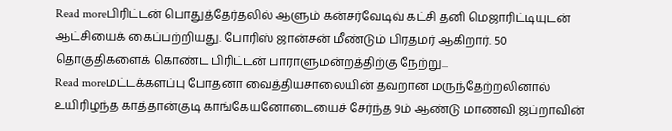Read moreபிரிட்டன் பொதுத்தேர்தலில் ஆளும் கன்சர்வேடிவ் கட்சி தனி மெஜாரிட்டியுடன் ஆட்சியைக் கைப்பற்றியது. போரிஸ் ஜான்சன் மீண்டும் பிரதமர் ஆகிறார். 50 தொகுதிகளைக் கொண்ட பிரிட்டன் பாராளுமன்றத்திற்கு நேற்று...
Read moreமட்டக்களப்பு போதனா வைத்தியசாலையின் தவறான மருந்தேற்றலினால் உயிரிழந்த காத்தான்குடி காங்கேயனோடையைச் சேர்ந்த 9ம் ஆண்டு மாணவி ஜப்றாவின்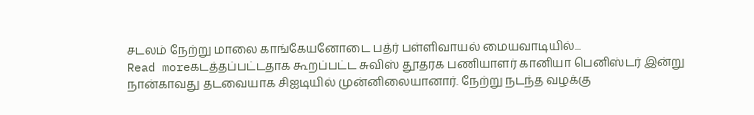சடலம் நேற்று மாலை காங்கேயனோடை பத்ர் பள்ளிவாயல் மையவாடியில்...
Read moreகடத்தப்பட்டதாக கூறப்பட்ட சுவிஸ் தூதரக பணியாளர் கானியா பெனிஸ்டர் இன்று நான்காவது தடவையாக சிஐடியில் முன்னிலையானார். நேற்று நடந்த வழக்கு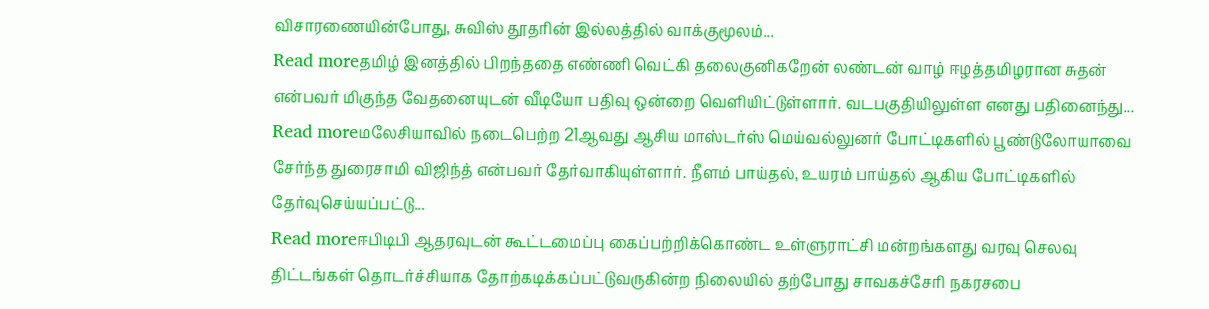விசாரணையின்போது, சுவிஸ் தூதரின் இல்லத்தில் வாக்குமூலம்...
Read moreதமிழ் இனத்தில் பிறந்ததை எண்ணி வெட்கி தலைகுனிகறேன் லண்டன் வாழ் ஈழத்தமிழரான சுதன் என்பவர் மிகுந்த வேதனையுடன் வீடியோ பதிவு ஒன்றை வெளியிட்டுள்ளார். வடபகுதியிலுள்ள எனது பதினைந்து...
Read moreமலேசியாவில் நடைபெற்ற 21ஆவது ஆசிய மாஸ்டர்ஸ் மெய்வல்லுனர் போட்டிகளில் பூண்டுலோயாவை சேர்ந்த துரைசாமி விஜிந்த் என்பவர் தேர்வாகியுள்ளார். நீளம் பாய்தல், உயரம் பாய்தல் ஆகிய போட்டிகளில் தேர்வுசெய்யப்பட்டு...
Read moreஈபிடிபி ஆதரவுடன் கூட்டமைப்பு கைப்பற்றிக்கொண்ட உள்ளுராட்சி மன்றங்களது வரவு செலவு திட்டங்கள் தொடர்ச்சியாக தோற்கடிக்கப்பட்டுவருகின்ற நிலையில் தற்போது சாவகச்சேரி நகரசபை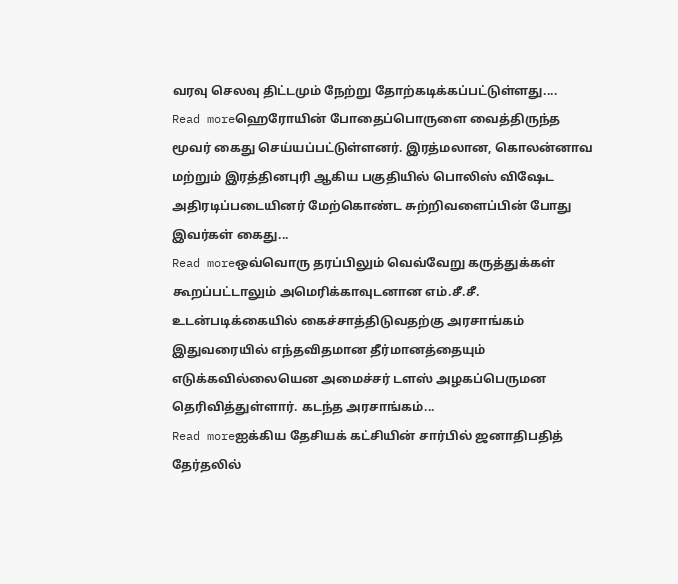வரவு செலவு திட்டமும் நேற்று தோற்கடிக்கப்பட்டுள்ளது....
Read moreஹெரோயின் போதைப்பொருளை வைத்திருந்த மூவர் கைது செய்யப்பட்டுள்ளனர். இரத்மலான, கொலன்னாவ மற்றும் இரத்தினபுரி ஆகிய பகுதியில் பொலிஸ் விஷேட அதிரடிப்படையினர் மேற்கொண்ட சுற்றிவளைப்பின் போது இவர்கள் கைது...
Read moreஒவ்வொரு தரப்பிலும் வெவ்வேறு கருத்துக்கள் கூறப்பட்டாலும் அமெரிக்காவுடனான எம்.சீ.சீ. உடன்படிக்கையில் கைச்சாத்திடுவதற்கு அரசாங்கம் இதுவரையில் எந்தவிதமான தீர்மானத்தையும் எடுக்கவில்லையென அமைச்சர் டளஸ் அழகப்பெருமன தெரிவித்துள்ளார். கடந்த அரசாங்கம்...
Read moreஐக்கிய தேசியக் கட்சியின் சார்பில் ஜனாதிபதித் தேர்தலில்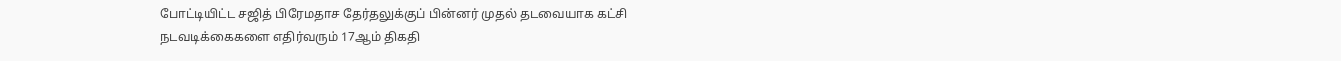போட்டியிட்ட சஜித் பிரேமதாச தேர்தலுக்குப் பின்னர் முதல் தடவையாக கட்சி நடவடிக்கைகளை எதிர்வரும் 17ஆம் திகதி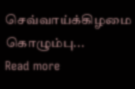செவ்வாய்க்கிழமை கொழும்பு...
Read more